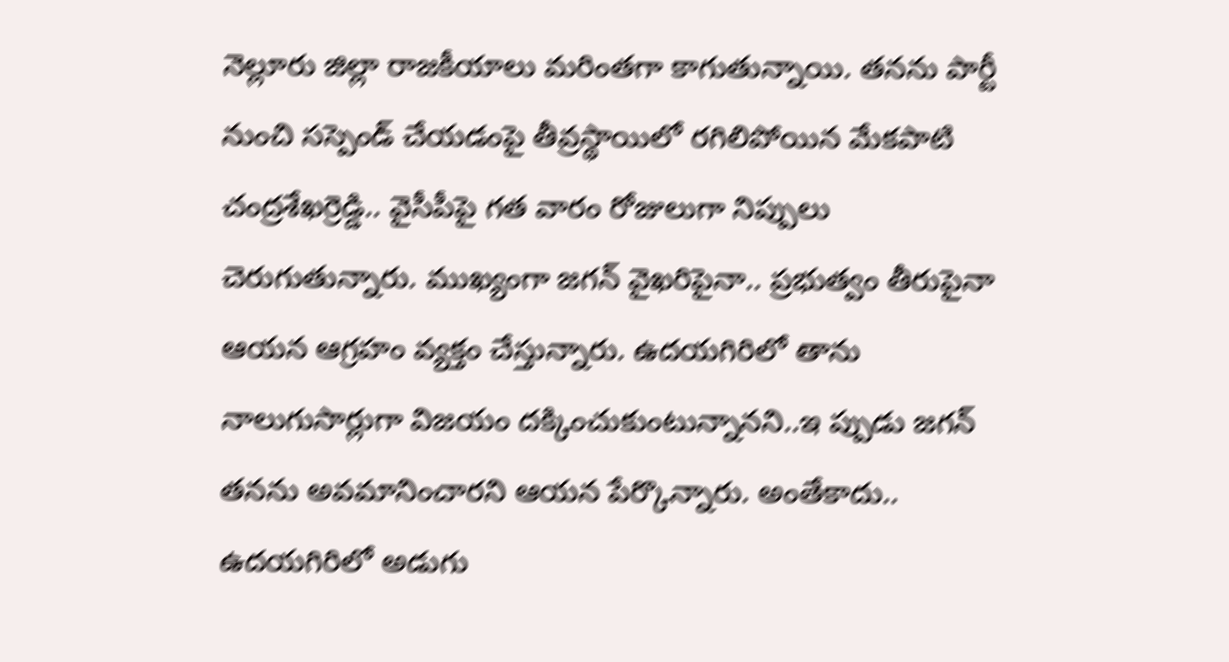నెల్లూరు జిల్లా రాజకీయాలు మరింతగా కాగుతున్నాయి. తనను పార్టీ నుంచి సస్పెండ్ చేయడంపై తీవ్రస్థాయిలో రగిలిపోయిన మేకపాటి చంద్రశేఖర్రెడ్డి.. వైసీపీపై గత వారం రోజులుగా నిప్పులు చెరుగుతున్నారు. ముఖ్యంగా జగన్ వైఖరిపైనా.. ప్రభుత్వం తీరుపైనా ఆయన ఆగ్రహం వ్యక్తం చేస్తున్నారు. ఉదయగిరిలో తాను నాలుగుసార్లుగా విజయం దక్కించుకుంటున్నానని..ఇ ప్పుడు జగన్ తనను అవమానించారని ఆయన పేర్కొన్నారు. అంతేకాదు.. ఉదయగిరిలో అడుగు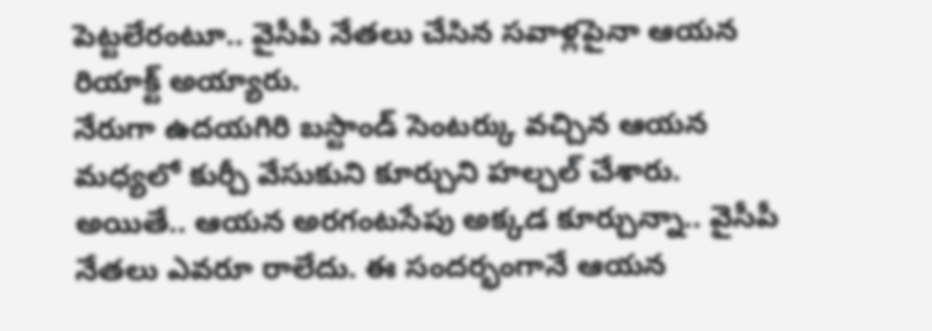పెట్టలేరంటూ.. వైసీపీ నేతలు చేసిన సవాళ్లపైనా ఆయన రియాక్ట్ అయ్యారు.
నేరుగా ఉదయగిరి బస్టాండ్ సెంటర్కు వచ్చిన ఆయన మధ్యలో కుర్చీ వేసుకుని కూర్చుని హల్చల్ చేశారు. అయితే.. ఆయన అరగంటసేపు అక్కడ కూర్చున్నా.. వైసీపీ నేతలు ఎవరూ రాలేదు. ఈ సందర్భంగానే ఆయన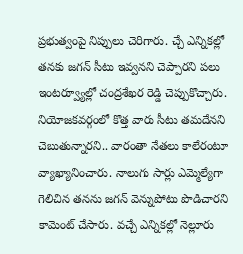ప్రభుత్వంపై నిప్పులు చెరిగారు. చ్చే ఎన్నికల్లో తనకు జగన్ సీటు ఇవ్వనని చెప్పారని పలు ఇంటర్వ్యూల్లో చంద్రశేఖర రెడ్డి చెప్పుకొచ్చారు. నియోజకవర్గంలో కొత్త వారు సీటు తమదేనని చెబుతున్నారని.. వారంతా నేతలు కాలేరంటూ వ్యాఖ్యానించారు. నాలుగు సార్లు ఎమ్మెల్యేగా గెలిచిన తనను జగన్ వెన్నుపోటు పొడిచారని కామెంట్ చేసారు. వచ్చే ఎన్నికల్లో నెల్లూరు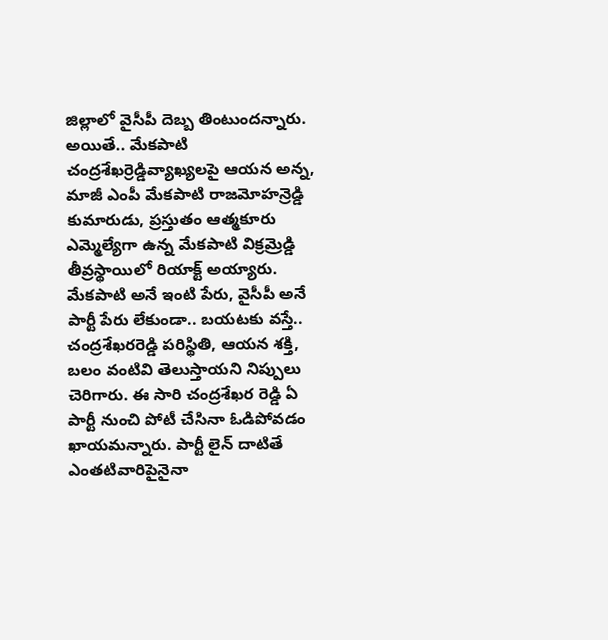జిల్లాలో వైసీపీ దెబ్బ తింటుందన్నారు.
అయితే.. మేకపాటి చంద్రశేఖర్రెడ్డివ్యాఖ్యలపై ఆయన అన్న, మాజీ ఎంపీ మేకపాటి రాజమోహన్రెడ్డి కుమారుడు, ప్రస్తుతం ఆత్మకూరు ఎమ్మెల్యేగా ఉన్న మేకపాటి విక్రమ్రెడ్డి తీవ్రస్థాయిలో రియాక్ట్ అయ్యారు. మేకపాటి అనే ఇంటి పేరు, వైసీపీ అనే పార్టీ పేరు లేకుండా.. బయటకు వస్తే.. చంద్రశేఖరరెడ్డి పరిస్థితి, ఆయన శక్తి, బలం వంటివి తెలుస్తాయని నిప్పులు చెరిగారు. ఈ సారి చంద్రశేఖర రెడ్డి ఏ పార్టీ నుంచి పోటీ చేసినా ఓడిపోవడం ఖాయమన్నారు. పార్టీ లైన్ దాటితే ఎంతటివారిపైనైనా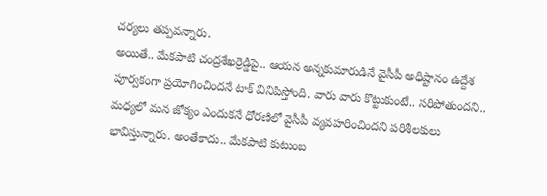చర్యలు తప్పవన్నారు.
అయితే.. మేకపాటి చంద్రశేఖర్రెడ్డిపై.. ఆయన అన్నకుమారుడినే వైసీపీ అధిష్టానం ఉద్దేశ పూర్వకంగా ప్రయోగించిందనే టాక్ వినిపిస్తోంది. వారు వారు కొట్టుకుంటే.. సరిపోతుందని.. మధ్యలో మన జోక్యం ఎందుకనే ధోరణిలో వైసీపీ వ్యవహరించిందని పరిశీలకులు భావిస్తున్నారు. అంతేకాదు.. మేకపాటి కుటుంబ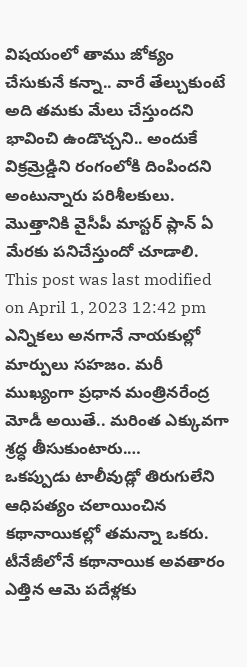విషయంలో తాము జోక్యం చేసుకునే కన్నా.. వారే తేల్చుకుంటే అది తమకు మేలు చేస్తుందని భావించి ఉండొచ్చని.. అందుకే విక్రమ్రెడ్డిని రంగంలోకి దింపిందని అంటున్నారు పరిశీలకులు. మొత్తానికి వైసీపీ మాస్టర్ ప్లాన్ ఏ మేరకు పనిచేస్తుందో చూడాలి.
This post was last modified on April 1, 2023 12:42 pm
ఎన్నికలు అనగానే నాయకుల్లో మార్పులు సహజం. మరీ ముఖ్యంగా ప్రధాన మంత్రినరేంద్ర మోడీ అయితే.. మరింత ఎక్కువగా శ్రద్ధ తీసుకుంటారు.…
ఒకప్పుడు టాలీవుడ్లో తిరుగులేని ఆధిపత్యం చలాయించిన కథానాయికల్లో తమన్నా ఒకరు. టీనేజీలోనే కథానాయిక అవతారం ఎత్తిన ఆమె పదేళ్లకు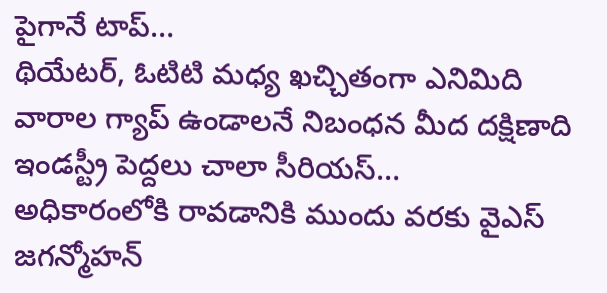పైగానే టాప్…
థియేటర్, ఓటిటి మధ్య ఖచ్చితంగా ఎనిమిది వారాల గ్యాప్ ఉండాలనే నిబంధన మీద దక్షిణాది ఇండస్ట్రీ పెద్దలు చాలా సీరియస్…
అధికారంలోకి రావడానికి ముందు వరకు వైఎస్ జగన్మోహన్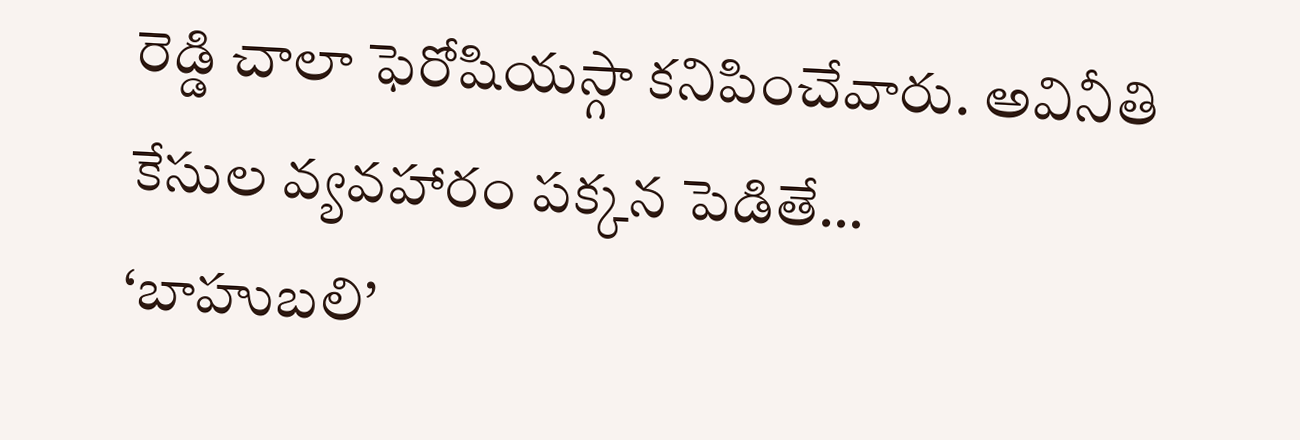రెడ్డి చాలా ఫెరోషియస్గా కనిపించేవారు. అవినీతి కేసుల వ్యవహారం పక్కన పెడితే…
‘బాహుబలి’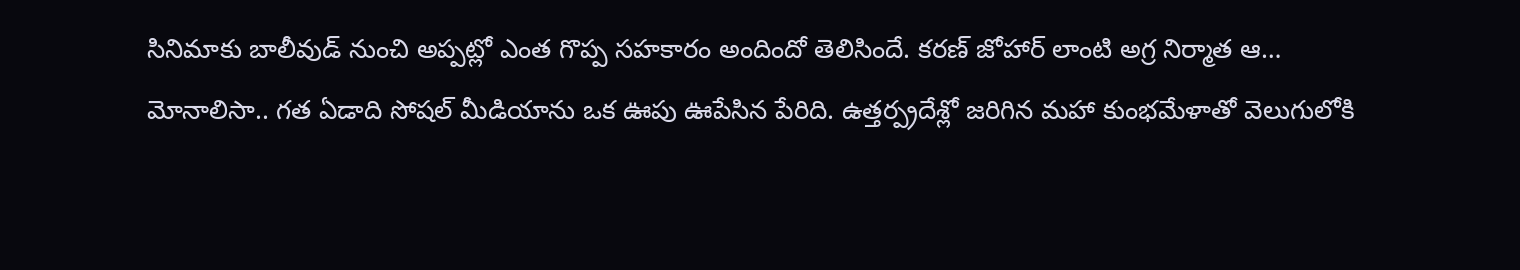సినిమాకు బాలీవుడ్ నుంచి అప్పట్లో ఎంత గొప్ప సహకారం అందిందో తెలిసిందే. కరణ్ జోహార్ లాంటి అగ్ర నిర్మాత ఆ…
మోనాలిసా.. గత ఏడాది సోషల్ మీడియాను ఒక ఊపు ఊపేసిన పేరిది. ఉత్తర్ప్రదేశ్లో జరిగిన మహా కుంభమేళాతో వెలుగులోకి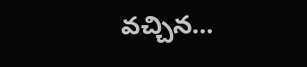వచ్చిన…